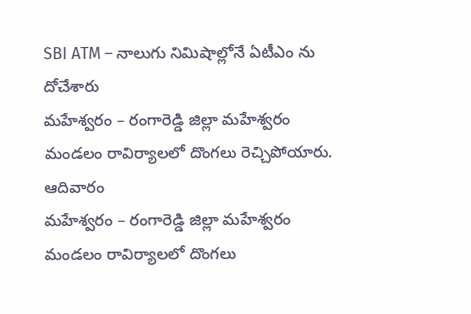SBI ATM – నాలుగు నిమిషాల్లోనే ఏటీఎం ను దోచేశారు
మహేశ్వరం – రంగారెడ్డి జిల్లా మహేశ్వరం మండలం రావిర్యాలలో దొంగలు రెచ్చిపోయారు. ఆదివారం
మహేశ్వరం – రంగారెడ్డి జిల్లా మహేశ్వరం మండలం రావిర్యాలలో దొంగలు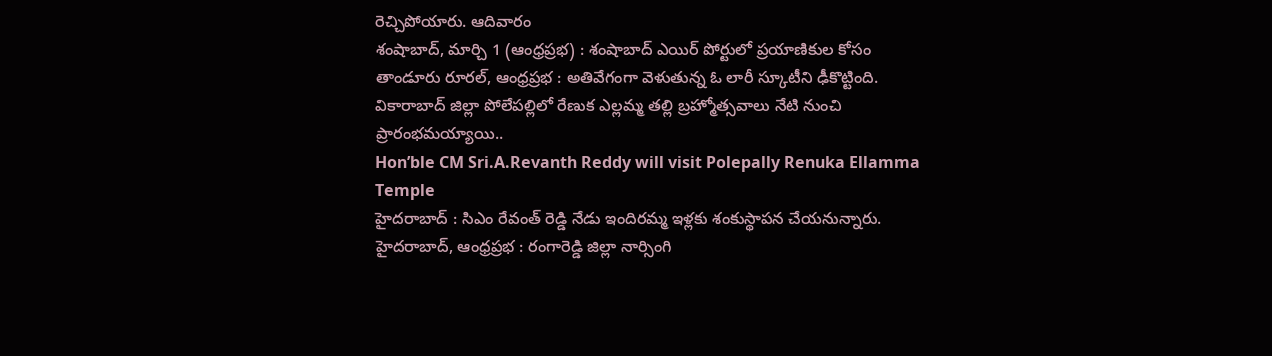రెచ్చిపోయారు. ఆదివారం
శంషాబాద్, మార్చి 1 (ఆంధ్రప్రభ) : శంషాబాద్ ఎయిర్ పోర్టులో ప్రయాణికుల కోసం
తాండూరు రూరల్, ఆంధ్రప్రభ : అతివేగంగా వెళుతున్న ఓ లారీ స్కూటీని ఢీకొట్టింది.
వికారాబాద్ జిల్లా పోలేపల్లిలో రేణుక ఎల్లమ్మ తల్లి బ్రహ్మోత్సవాలు నేటి నుంచి ప్రారంభమయ్యాయి..
Hon’ble CM Sri.A.Revanth Reddy will visit Polepally Renuka Ellamma Temple
హైదరాబాద్ : సిఎం రేవంత్ రెడ్డి నేడు ఇందిరమ్మ ఇళ్లకు శంకుస్థాపన చేయనున్నారు.
హైదరాబాద్, ఆంధ్రప్రభ : రంగారెడ్డి జిల్లా నార్సింగి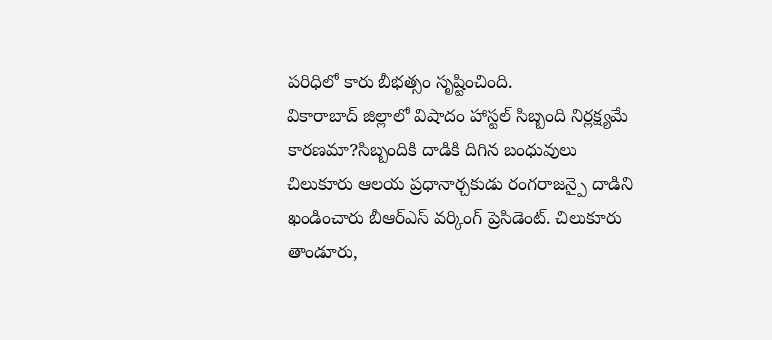పరిధిలో కారు బీభత్సం సృష్టించింది.
వికారాబాద్ జిల్లాలో విషాదం హాస్టల్ సిబ్బంది నిర్లక్ష్యమే కారణమా?సిబ్బందికి దాడికి దిగిన బంధువులు
చిలుకూరు ఆలయ ప్రధానార్చకుడు రంగరాజన్పై దాడిని ఖండించారు బీఆర్ఎస్ వర్కింగ్ ప్రెసిడెంట్. చిలుకూరు
తాండూరు,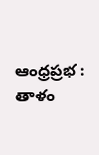ఆంధ్రప్రభ : తాళం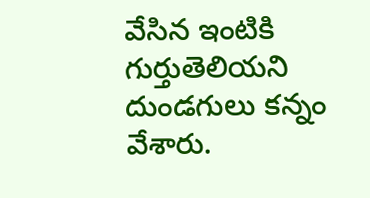వేసిన ఇంటికి గుర్తుతెలియని దుండగులు కన్నం వేశారు.